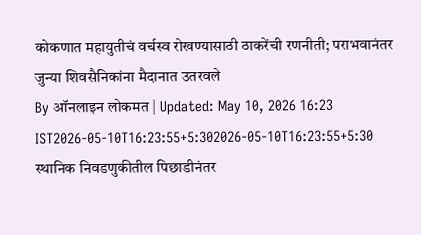कोकणात महायुतीचं वर्चस्व रोखण्यासाठी ठाकरेंची रणनीती; पराभवानंतर जुन्या शिवसैनिकांना मैदानात उतरवले
By ऑनलाइन लोकमत | Updated: May 10, 2026 16:23 IST2026-05-10T16:23:55+5:302026-05-10T16:23:55+5:30
स्थानिक निवडणुकीतील पिछाडीनंतर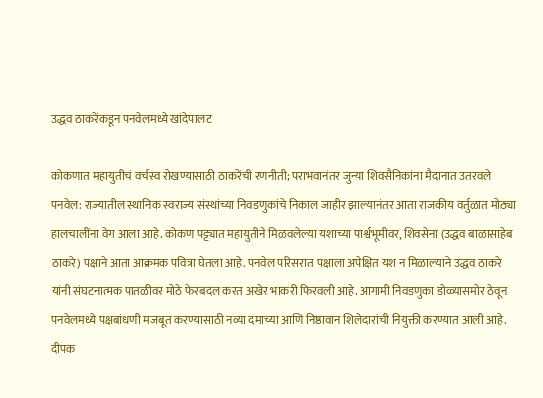उद्धव ठाकरेंकडून पनवेलमध्ये खांदेपालट

कोकणात महायुतीचं वर्चस्व रोखण्यासाठी ठाकरेंची रणनीती; पराभवानंतर जुन्या शिवसैनिकांना मैदानात उतरवले
पनवेल: राज्यातील स्थानिक स्वराज्य संस्थांच्या निवडणुकांचे निकाल जाहीर झाल्यानंतर आता राजकीय वर्तुळात मोठ्या हालचालींना वेग आला आहे. कोकण पट्ट्यात महायुतीने मिळवलेल्या यशाच्या पार्श्वभूमीवर, शिवसेना (उद्धव बाळासाहेब ठाकरे) पक्षाने आता आक्रमक पवित्रा घेतला आहे. पनवेल परिसरात पक्षाला अपेक्षित यश न मिळाल्याने उद्धव ठाकरे यांनी संघटनात्मक पातळीवर मोठे फेरबदल करत अखेर भाकरी फिरवली आहे. आगामी निवडणुका डोळ्यासमोर ठेवून पनवेलमध्ये पक्षबांधणी मजबूत करण्यासाठी नव्या दमाच्या आणि निष्ठावान शिलेदारांची नियुक्ती करण्यात आली आहे.
दीपक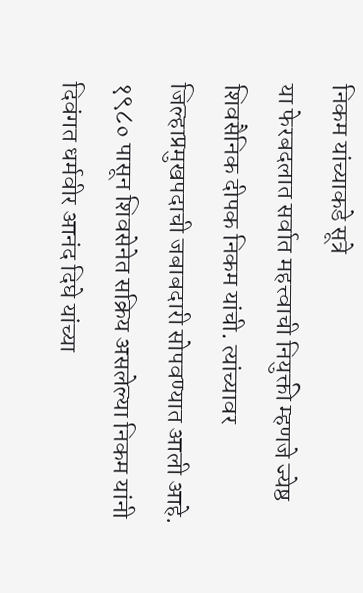निकम यांच्याकडे सूत्रे
या फेरबदलात सर्वात महत्त्वाची नियुक्ती म्हणजे ज्येष्ठ शिवसैनिक दीपक निकम यांची. त्यांच्यावर जिल्हाप्रमुखपदाची जबाबदारी सोपवण्यात आली आहे. १९८० पासून शिवसेनेत सक्रिय असलेल्या निकम यांनी दिवंगत धर्मवीर आनंद दिघे यांच्या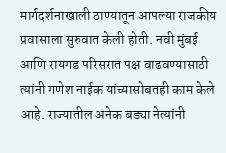मार्गदर्शनाखाली ठाण्यातून आपल्या राजकीय प्रवासाला सुरुवात केली होती. नवी मुंबई आणि रायगड परिसरात पक्ष वाढवण्यासाठी त्यांनी गणेश नाईक यांच्यासोबतही काम केले आहे. राज्यातील अनेक बड्या नेत्यांनी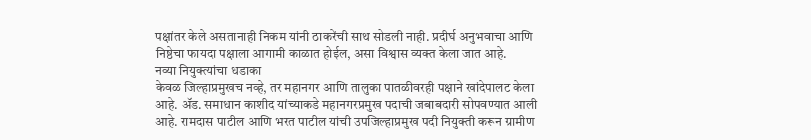पक्षांतर केले असतानाही निकम यांनी ठाकरेंची साथ सोडली नाही. प्रदीर्घ अनुभवाचा आणि निष्ठेचा फायदा पक्षाला आगामी काळात होईल, असा विश्वास व्यक्त केला जात आहे.
नव्या नियुक्त्यांचा धडाका
केवळ जिल्हाप्रमुखच नव्हे, तर महानगर आणि तालुका पातळीवरही पक्षाने खांदेपालट केला आहे. ॲड. समाधान काशीद यांच्याकडे महानगरप्रमुख पदाची जबाबदारी सोपवण्यात आली आहे. रामदास पाटील आणि भरत पाटील यांची उपजिल्हाप्रमुख पदी नियुक्ती करून ग्रामीण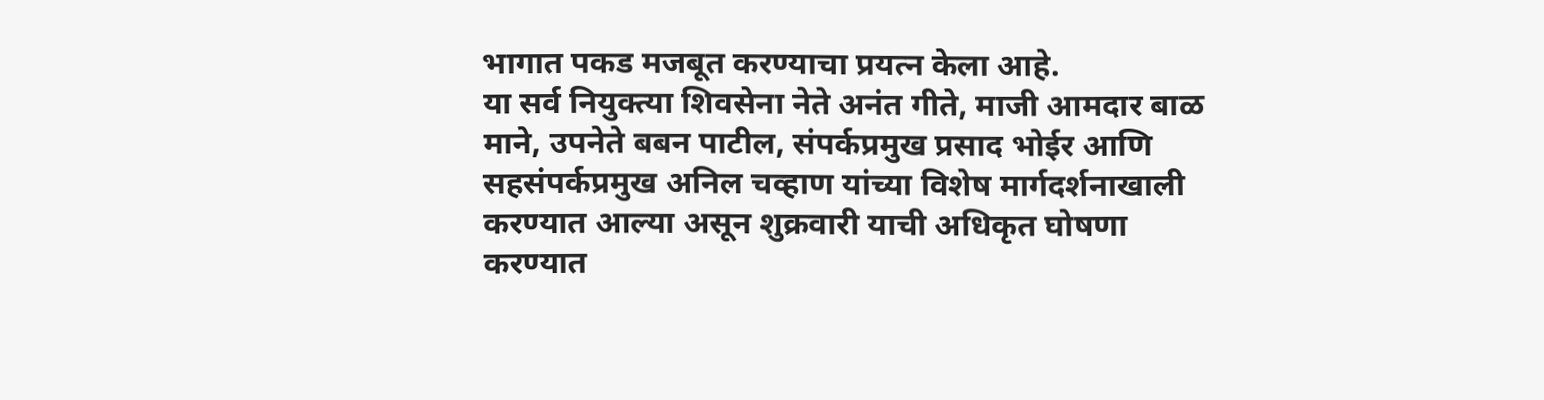भागात पकड मजबूत करण्याचा प्रयत्न केला आहे.
या सर्व नियुक्त्या शिवसेना नेते अनंत गीते, माजी आमदार बाळ माने, उपनेते बबन पाटील, संपर्कप्रमुख प्रसाद भोईर आणि सहसंपर्कप्रमुख अनिल चव्हाण यांच्या विशेष मार्गदर्शनाखाली करण्यात आल्या असून शुक्रवारी याची अधिकृत घोषणा करण्यात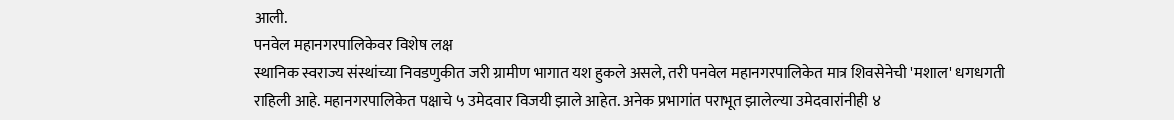आली.
पनवेल महानगरपालिकेवर विशेष लक्ष
स्थानिक स्वराज्य संस्थांच्या निवडणुकीत जरी ग्रामीण भागात यश हुकले असले, तरी पनवेल महानगरपालिकेत मात्र शिवसेनेची 'मशाल' धगधगती राहिली आहे. महानगरपालिकेत पक्षाचे ५ उमेदवार विजयी झाले आहेत. अनेक प्रभागांत पराभूत झालेल्या उमेदवारांनीही ४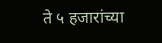ते ५ हजारांच्या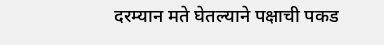दरम्यान मते घेतल्याने पक्षाची पकड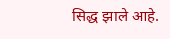सिद्ध झाले आहे.